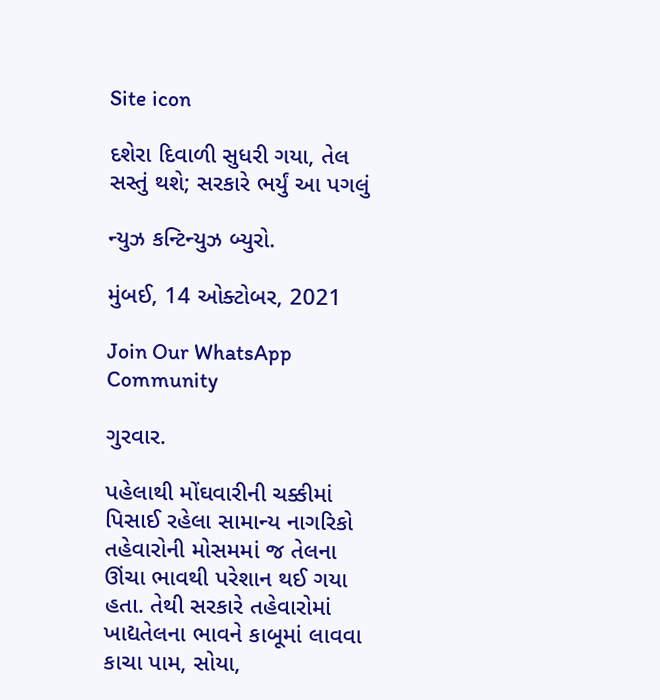Site icon

દશેરા દિવાળી સુધરી ગયા, તેલ સસ્તું થશે; સરકારે ભર્યું આ પગલું

ન્યુઝ કન્ટિન્યુઝ બ્યુરો.

મુંબઈ, 14 ઓક્ટોબર, 2021

Join Our WhatsApp Community

ગુરવાર.

પહેલાથી મોંઘવારીની ચક્કીમાં પિસાઈ રહેલા સામાન્ય નાગરિકો તહેવારોની મોસમમાં જ તેલના ઊંચા ભાવથી પરેશાન થઈ ગયા હતા. તેથી સરકારે તહેવારોમાં ખાદ્યતેલના ભાવને કાબૂમાં લાવવા કાચા પામ, સોયા,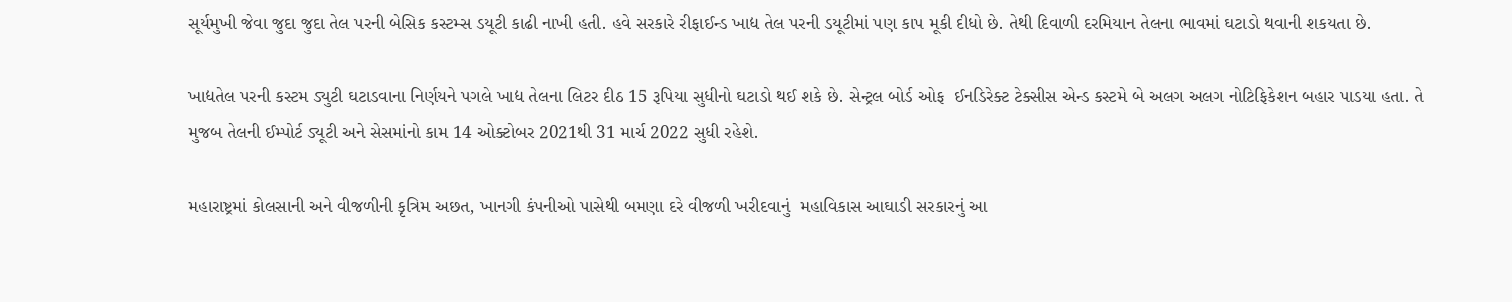સૂર્યમુખી જેવા જુદા જુદા તેલ પરની બેસિક કસ્ટમ્સ ડયૂટી કાઢી નાખી હતી. હવે સરકારે રીફાઈન્ડ ખાદ્ય તેલ પરની ડયૂટીમાં પણ કાપ મૂકી દીધો છે. તેથી દિવાળી દરમિયાન તેલના ભાવમાં ઘટાડો થવાની શકયતા છે.

ખાદ્યતેલ પરની કસ્ટમ ડ્યુટી ઘટાડવાના નિર્ણયને પગલે ખાદ્ય તેલના લિટર દીઠ 15 રૂપિયા સુધીનો ઘટાડો થઈ શકે છે. સેન્ટ્રલ બોર્ડ ઓફ  ઈનડિરેક્ટ ટેક્સીસ એન્ડ કસ્ટમે બે અલગ અલગ નોટિફિકેશન બહાર પાડયા હતા. તે મુજબ તેલની ઈમ્પોર્ટ ડ્યૂટી અને સેસમાંનો કામ 14 ઓક્ટોબર 2021થી 31 માર્ચ 2022 સુધી રહેશે.

મહારાષ્ટ્રમાં કોલસાની અને વીજળીની કૃત્રિમ અછત, ખાનગી કંપનીઓ પાસેથી બમણા દરે વીજળી ખરીદવાનું  મહાવિકાસ આઘાડી સરકારનું આ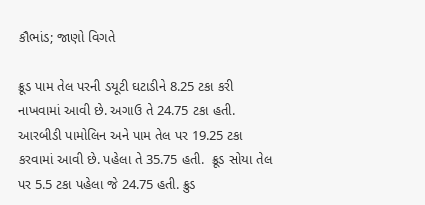કૌભાંડ; જાણો વિગતે

ક્રૂડ પામ તેલ પરની ડયૂટી ઘટાડીને 8.25 ટકા કરી નાખવામાં આવી છે. અગાઉ તે 24.75 ટકા હતી. આરબીડી પામોલિન અને પામ તેલ પર 19.25 ટકા કરવામાં આવી છે. પહેલા તે 35.75 હતી.  ક્રૂડ સોયા તેલ પર 5.5 ટકા પહેલા જે 24.75 હતી. ક્રુડ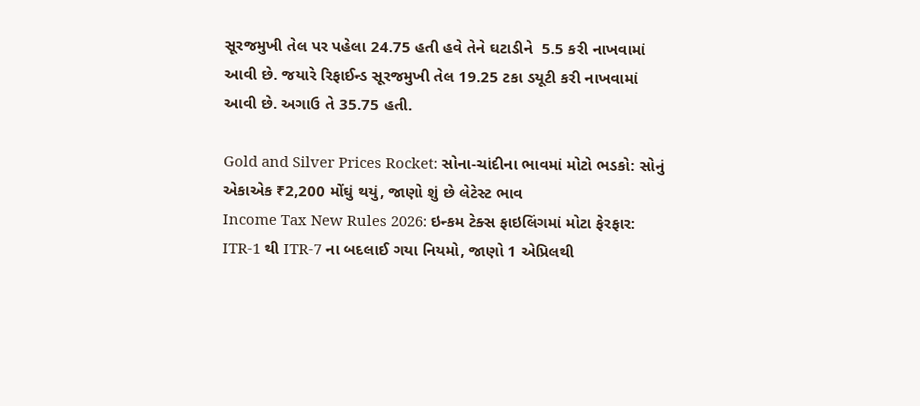સૂરજમુખી તેલ પર પહેલા 24.75 હતી હવે તેને ઘટાડીને  5.5 કરી નાખવામાં આવી છે. જયારે રિફાઈન્ડ સૂરજમુખી તેલ 19.25 ટકા ડયૂટી કરી નાખવામાં આવી છે. અગાઉ તે 35.75 હતી.

Gold and Silver Prices Rocket: સોના-ચાંદીના ભાવમાં મોટો ભડકો: સોનું એકાએક ₹2,200 મોંઘું થયું, જાણો શું છે લેટેસ્ટ ભાવ
Income Tax New Rules 2026: ઇન્કમ ટેક્સ ફાઇલિંગમાં મોટા ફેરફાર: ITR-1 થી ITR-7 ના બદલાઈ ગયા નિયમો, જાણો 1 એપ્રિલથી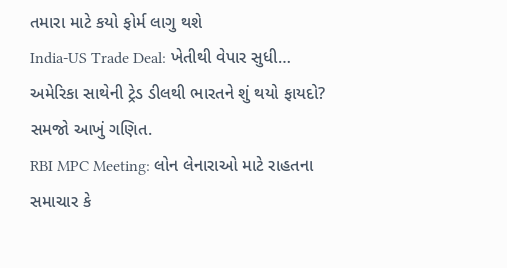તમારા માટે કયો ફોર્મ લાગુ થશે
India-US Trade Deal: ખેતીથી વેપાર સુધી… અમેરિકા સાથેની ટ્રેડ ડીલથી ભારતને શું થયો ફાયદો? સમજો આખું ગણિત.
RBI MPC Meeting: લોન લેનારાઓ માટે રાહતના સમાચાર કે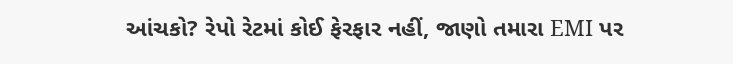આંચકો? રેપો રેટમાં કોઈ ફેરફાર નહીં, જાણો તમારા EMI પર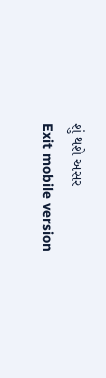શું થશે અસર
Exit mobile version